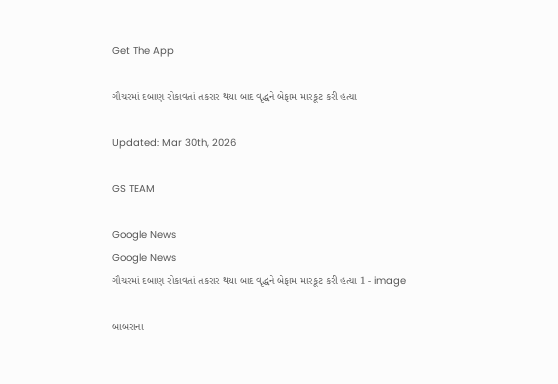Get The App

ગૌચરમાં દબાણ રોકાવતાં તકરાર થયા બાદ વૃદ્ધને બેફામ મારકૂટ કરી હત્યા

Updated: Mar 30th, 2026

GS TEAM

Google News
Google News
ગૌચરમાં દબાણ રોકાવતાં તકરાર થયા બાદ વૃદ્ધને બેફામ મારકૂટ કરી હત્યા 1 - image

બાબરાના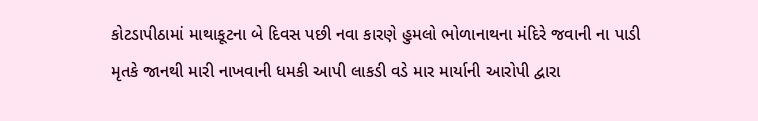કોટડાપીઠામાં માથાકૂટના બે દિવસ પછી નવા કારણે હુમલો ભોળાનાથના મંદિરે જવાની ના પાડી મૃતકે જાનથી મારી નાખવાની ધમકી આપી લાકડી વડે માર માર્યાની આરોપી દ્વારા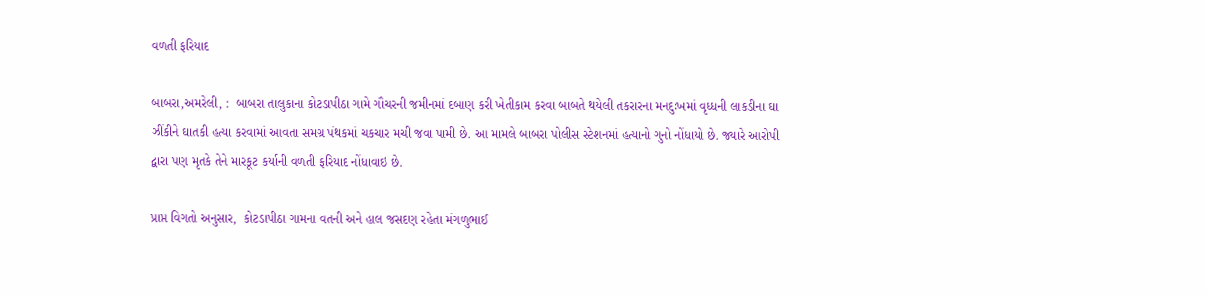વળતી ફરિયાદ

બાબરા,અમરેલી, :  બાબરા તાલુકાના કોટડાપીઠા ગામે ગૌચરની જમીનમાં દબાણ કરી ખેતીકામ કરવા બાબતે થયેલી તકરારના મનદુઃખમાં વૃધ્ધની લાકડીના ઘા ઝીંકીને ઘાતકી હત્યા કરવામાં આવતા સમગ્ર પંથકમાં ચકચાર મચી જવા પામી છે. આ મામલે બાબરા પોલીસ સ્ટેશનમાં હત્યાનો ગુનો નોંધાયો છે. જ્યારે આરોપી દ્વારા પણ મૃતકે તેને મારકૂટ કર્યાની વળતી ફરિયાદ નોંધાવાઇ છે.

પ્રાપ્ત વિગતો અનુસાર,  કોટડાપીઠા ગામના વતની અને હાલ જસદણ રહેતા મંગળુભાઈ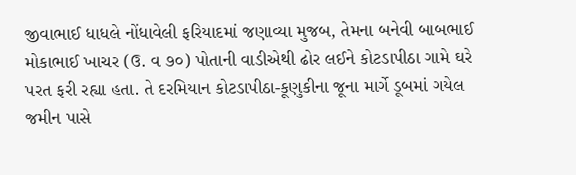જીવાભાઈ ધાધલે નોંધાવેલી ફરિયાદમાં જણાવ્યા મુજબ, તેમના બનેવી બાબભાઈ મોકાભાઈ ખાચર (ઉ. વ ૭૦) પોતાની વાડીએથી ઢોર લઈને કોટડાપીઠા ગામે ઘરે પરત ફરી રહ્યા હતા. તે દરમિયાન કોટડાપીઠા-કૂણુકીના જૂના માર્ગે ડૂબમાં ગયેલ જમીન પાસે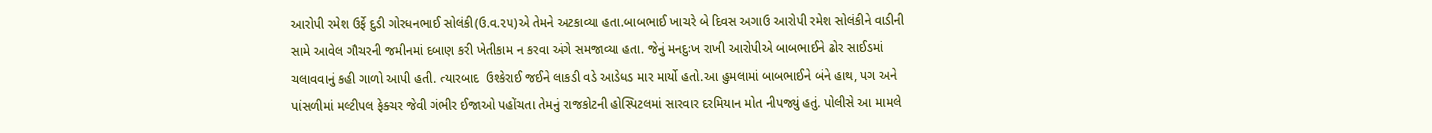આરોપી રમેશ ઉર્ફે દુડી ગોરધનભાઈ સોલંકી(ઉ.વ.૨૫)એ તેમને અટકાવ્યા હતા.બાબભાઈ ખાચરે બે દિવસ અગાઉ આરોપી રમેશ સોલંકીને વાડીની સામે આવેલ ગૌચરની જમીનમાં દબાણ કરી ખેતીકામ ન કરવા અંગે સમજાવ્યા હતા. જેનું મનદુઃખ રાખી આરોપીએ બાબભાઈને ઢોર સાઈડમાં ચલાવવાનું કહી ગાળો આપી હતી. ત્યારબાદ  ઉશ્કેરાઈ જઈને લાકડી વડે આડેધડ માર માર્યો હતો.આ હુમલામાં બાબભાઈને બંને હાથ, પગ અને પાંસળીમાં મલ્ટીપલ ફેક્ચર જેવી ગંભીર ઈજાઓ પહોંચતા તેમનું રાજકોટની હોસ્પિટલમાં સારવાર દરમિયાન મોત નીપજ્યું હતું. પોલીસે આ મામલે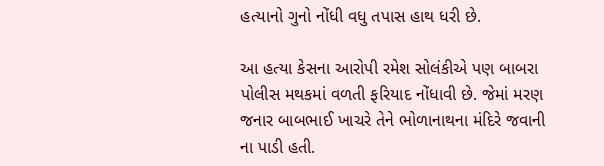હત્યાનો ગુનો નોંધી વધુ તપાસ હાથ ધરી છે.

આ હત્યા કેસના આરોપી રમેશ સોલંકીએ પણ બાબરા પોલીસ મથકમાં વળતી ફરિયાદ નોંધાવી છે. જેમાં મરણ જનાર બાબભાઈ ખાચરે તેને ભોળાનાથના મંદિરે જવાની ના પાડી હતી.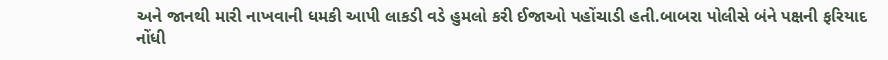અને જાનથી મારી નાખવાની ધમકી આપી લાકડી વડે હુમલો કરી ઈજાઓ પહોંચાડી હતી.બાબરા પોલીસે બંને પક્ષની ફરિયાદ નોંધી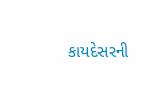કાયદેસરની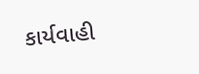કાર્યવાહી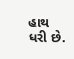હાથ ધરી છે.